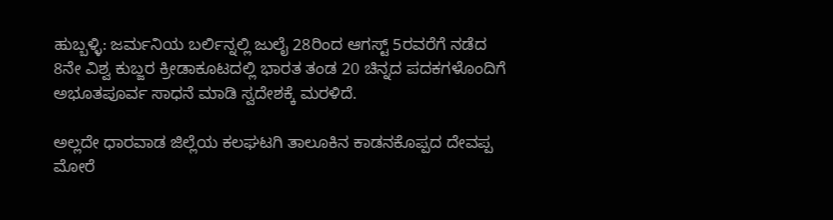ಹುಬ್ಬಳ್ಳಿ: ಜರ್ಮನಿಯ ಬರ್ಲಿನ್ನಲ್ಲಿ ಜುಲೈ 28ರಿಂದ ಆಗಸ್ಟ್ 5ರವರೆಗೆ ನಡೆದ 8ನೇ ವಿಶ್ವ ಕುಬ್ಜರ ಕ್ರೀಡಾಕೂಟದಲ್ಲಿ ಭಾರತ ತಂಡ 20 ಚಿನ್ನದ ಪದಕಗಳೊಂದಿಗೆ ಅಭೂತಪೂರ್ವ ಸಾಧನೆ ಮಾಡಿ ಸ್ವದೇಶಕ್ಕೆ ಮರಳಿದೆ.

ಅಲ್ಲದೇ ಧಾರವಾಡ ಜಿಲ್ಲೆಯ ಕಲಘಟಗಿ ತಾಲೂಕಿನ ಕಾಡನಕೊಪ್ಪದ ದೇವಪ್ಪ ಮೋರೆ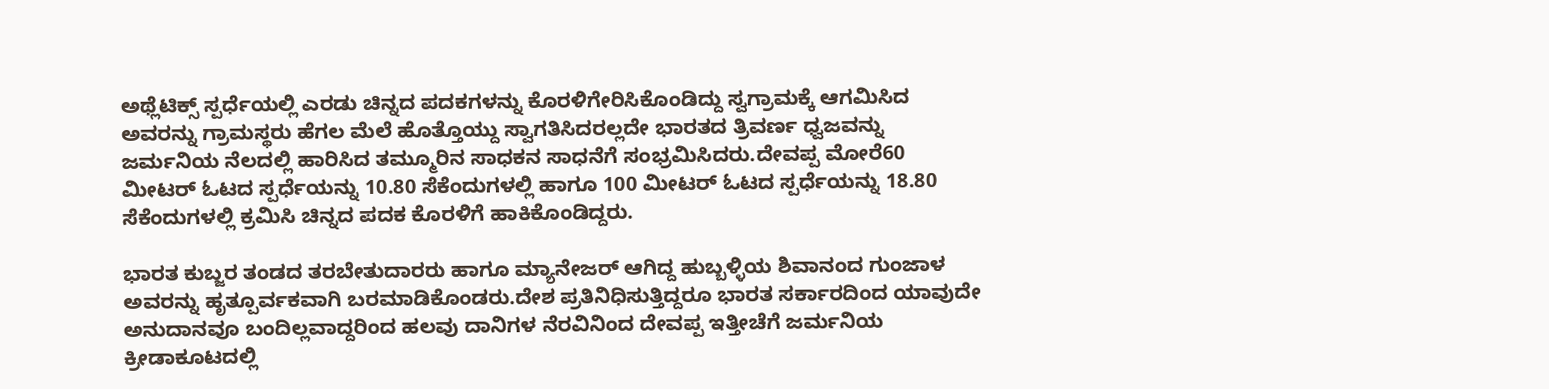ಅಥ್ಲೆಟಿಕ್ಸ್ ಸ್ಪರ್ಧೆಯಲ್ಲಿ ಎರಡು ಚಿನ್ನದ ಪದಕಗಳನ್ನು ಕೊರಳಿಗೇರಿಸಿಕೊಂಡಿದ್ದು ಸ್ವಗ್ರಾಮಕ್ಕೆ ಆಗಮಿಸಿದ ಅವರನ್ನು ಗ್ರಾಮಸ್ಥರು ಹೆಗಲ ಮೆಲೆ ಹೊತ್ತೊಯ್ದು ಸ್ವಾಗತಿಸಿದರಲ್ಲದೇ ಭಾರತದ ತ್ರಿವರ್ಣ ಧ್ವಜವನ್ನು ಜರ್ಮನಿಯ ನೆಲದಲ್ಲಿ ಹಾರಿಸಿದ ತಮ್ಮೂರಿನ ಸಾಧಕನ ಸಾಧನೆಗೆ ಸಂಭ್ರಮಿಸಿದರು.ದೇವಪ್ಪ ಮೋರೆ60 ಮೀಟರ್ ಓಟದ ಸ್ಪರ್ಧೆಯನ್ನು 10.80 ಸೆಕೆಂದುಗಳಲ್ಲಿ ಹಾಗೂ 100 ಮೀಟರ್ ಓಟದ ಸ್ಪರ್ಧೆಯನ್ನು 18.80 ಸೆಕೆಂದುಗಳಲ್ಲಿ ಕ್ರಮಿಸಿ ಚಿನ್ನದ ಪದಕ ಕೊರಳಿಗೆ ಹಾಕಿಕೊಂಡಿದ್ದರು.

ಭಾರತ ಕುಬ್ಜರ ತಂಡದ ತರಬೇತುದಾರರು ಹಾಗೂ ಮ್ಯಾನೇಜರ್ ಆಗಿದ್ದ ಹುಬ್ಬಳ್ಳಿಯ ಶಿವಾನಂದ ಗುಂಜಾಳ ಅವರನ್ನು ಹೃತ್ಪೂರ್ವಕವಾಗಿ ಬರಮಾಡಿಕೊಂಡರು.ದೇಶ ಪ್ರತಿನಿಧಿಸುತ್ತಿದ್ದರೂ ಭಾರತ ಸರ್ಕಾರದಿಂದ ಯಾವುದೇ ಅನುದಾನವೂ ಬಂದಿಲ್ಲವಾದ್ದರಿಂದ ಹಲವು ದಾನಿಗಳ ನೆರವಿನಿಂದ ದೇವಪ್ಪ ಇತ್ತೀಚೆಗೆ ಜರ್ಮನಿಯ ಕ್ರೀಡಾಕೂಟದಲ್ಲಿ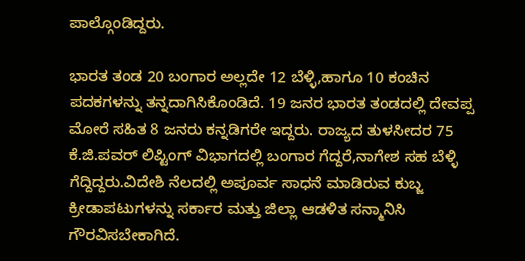ಪಾಲ್ಗೊಂಡಿದ್ದರು.

ಭಾರತ ತಂಡ 20 ಬಂಗಾರ ಅಲ್ಲದೇ 12 ಬೆಳ್ಳಿ,ಹಾಗೂ 10 ಕಂಚಿನ ಪದಕಗಳನ್ನು ತನ್ನದಾಗಿಸಿಕೊಂಡಿದೆ. 19 ಜನರ ಭಾರತ ತಂಡದಲ್ಲಿ ದೇವಪ್ಪ ಮೋರೆ ಸಹಿತ 8 ಜನರು ಕನ್ನಡಿಗರೇ ಇದ್ದರು. ರಾಜ್ಯದ ತುಳಸೀದರ 75 ಕೆ.ಜಿ.ಪವರ್ ಲಿಪ್ಟಿಂಗ್ ವಿಭಾಗದಲ್ಲಿ ಬಂಗಾರ ಗೆದ್ದರೆ,ನಾಗೇಶ ಸಹ ಬೆಳ್ಳಿ ಗೆದ್ದಿದ್ದರು.ವಿದೇಶಿ ನೆಲದಲ್ಲಿ ಅಪೂರ್ವ ಸಾಧನೆ ಮಾಡಿರುವ ಕುಬ್ಜ ಕ್ರೀಡಾಪಟುಗಳನ್ನು ಸರ್ಕಾರ ಮತ್ತು ಜಿಲ್ಲಾ ಆಡಳಿತ ಸನ್ಮಾನಿಸಿ ಗೌರವಿಸಬೇಕಾಗಿದೆ.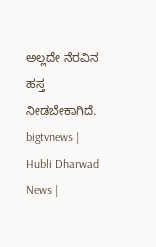ಅಲ್ಲದೇ ನೆರವಿನ ಹಸ್ತ ನೀಡಬೇಕಾಗಿದೆ.
bigtvnews | Hubli Dharwad News |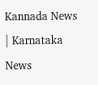Kannada News | Karnataka News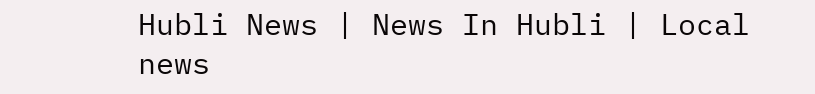Hubli News | News In Hubli | Local news